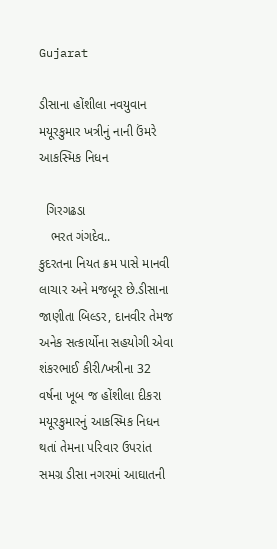Gujarat

ડીસાના હોંશીલા નવયુવાન મયૂરકુમાર ખત્રીનું નાની ઉંમરે આકસ્મિક નિધન

  ગિરગઢડા
   ભરત ગંગદેવ..
કુદરતના નિયત ક્રમ પાસે માનવી લાચાર અને મજબૂર છે.ડીસાના જાણીતા બિલ્ડર, દાનવીર તેમજ અનેક સત્કાર્યોના સહયોગી એવા શંકરભાઈ કીરી/ખત્રીના 32 વર્ષના ખૂબ જ હોંશીલા દીકરા મયૂરકુમારનું આકસ્મિક નિધન થતાં તેમના પરિવાર ઉપરાંત સમગ્ર ડીસા નગરમાં આઘાતની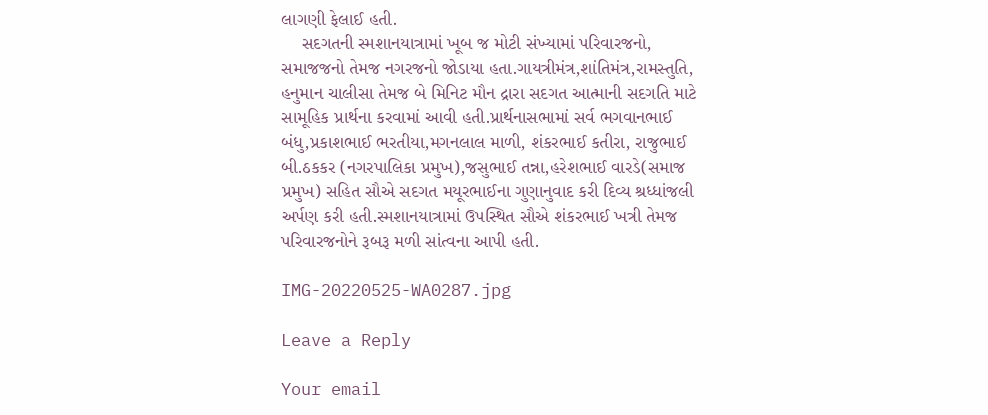લાગણી ફેલાઈ હતી.
    સદગતની સ્મશાનયાત્રામાં ખૂબ જ મોટી સંખ્યામાં પરિવારજનો, સમાજજનો તેમજ નગરજનો જોડાયા હતા.ગાયત્રીમંત્ર,શાંતિમંત્ર,રામસ્તુતિ, હનુમાન ચાલીસા તેમજ બે મિનિટ મૌન દ્રારા સદગત આત્માની સદગતિ માટે સામૂહિક પ્રાર્થના કરવામાં આવી હતી.પ્રાર્થનાસભામાં સર્વ ભગવાનભાઈ બંધુ,પ્રકાશભાઈ ભરતીયા,મગનલાલ માળી, શંકરભાઈ કતીરા, રાજુભાઈ બી.ઠકકર (નગરપાલિકા પ્રમુખ),જસુભાઈ તન્ના,હરેશભાઈ વારડે(સમાજ પ્રમુખ) સહિત સૌએ સદગત મયૂરભાઈના ગુણાનુવાદ કરી દિવ્ય શ્રધ્ધાંજલી અર્પણ કરી હતી.સ્મશાનયાત્રામાં ઉપસ્થિત સૌએ શંકરભાઈ ખત્રી તેમજ પરિવારજનોને રૂબરૂ મળી સાંત્વના આપી હતી.

IMG-20220525-WA0287.jpg

Leave a Reply

Your email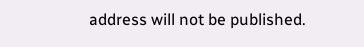address will not be published.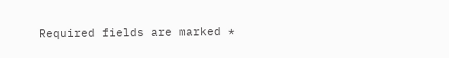Required fields are marked *